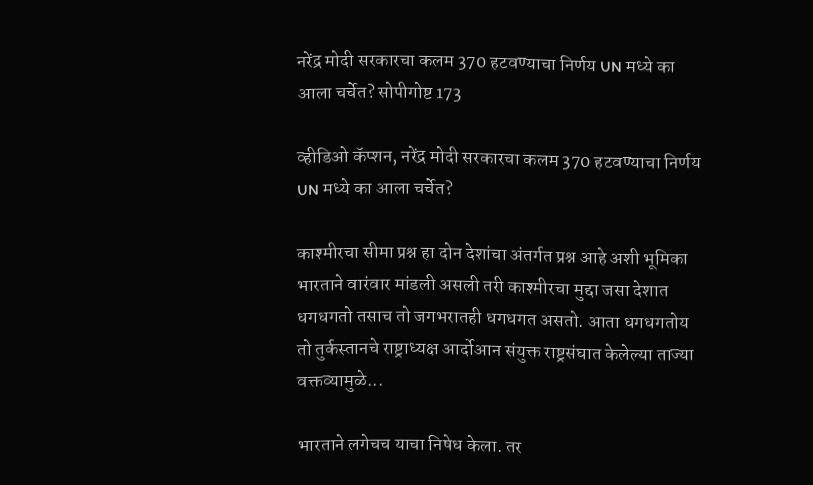नरेंद्र मोदी सरकारचा कलम 370 हटवण्याचा निर्णय UN मध्ये का आला चर्चेत? सोपीगोष्ट 173

व्हीडिओ कॅप्शन, नरेंद्र मोदी सरकारचा कलम 370 हटवण्याचा निर्णय UN मध्ये का आला चर्चेत?

काश्मीरचा सीमा प्रश्न हा दोन देशांचा अंतर्गत प्रश्न आहे अशी भूमिका भारताने वारंवार मांडली असली तरी काश्मीरचा मुद्दा जसा देशात धगधगतो तसाच तो जगभरातही धगधगत असतो. आता धगधगतोय तो तुर्कस्तानचे राष्ट्राध्यक्ष आर्दोआन संयुक्त राष्ट्रसंघात केलेल्या ताज्या वक्तव्यामुळे...

भारताने लगेचच याचा निषेध केला. तर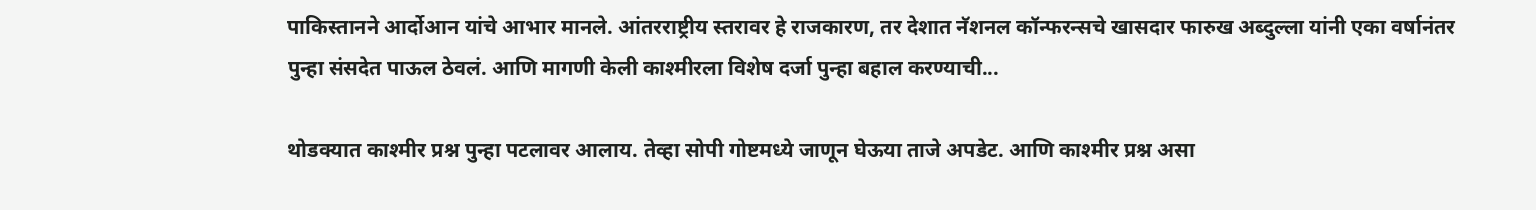पाकिस्तानने आर्दोआन यांचे आभार मानले. आंतरराष्ट्रीय स्तरावर हे राजकारण, तर देशात नॅशनल कॉन्फरन्सचे खासदार फारुख अब्दुल्ला यांनी एका वर्षानंतर पुन्हा संसदेत पाऊल ठेवलं. आणि मागणी केली काश्मीरला विशेष दर्जा पुन्हा बहाल करण्याची...

थोडक्यात काश्मीर प्रश्न पुन्हा पटलावर आलाय. तेव्हा सोपी गोष्टमध्ये जाणून घेऊया ताजे अपडेट. आणि काश्मीर प्रश्न असा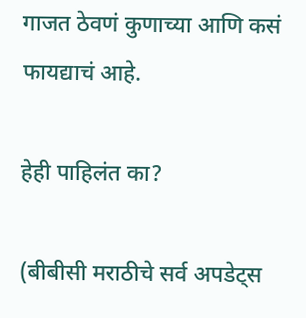गाजत ठेवणं कुणाच्या आणि कसं फायद्याचं आहे.

हेही पाहिलंत का?

(बीबीसी मराठीचे सर्व अपडेट्स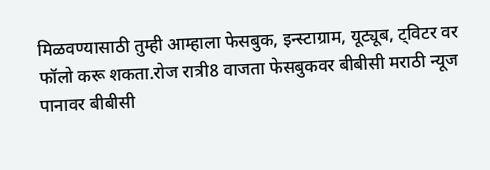मिळवण्यासाठी तुम्ही आम्हाला फेसबुक, इन्स्टाग्राम, यूट्यूब, ट्विटर वर फॉलो करू शकता.रोज रात्री8 वाजता फेसबुकवर बीबीसी मराठी न्यूज पानावर बीबीसी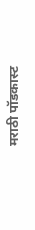मराठी पॉडकास्ट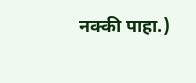नक्की पाहा.)